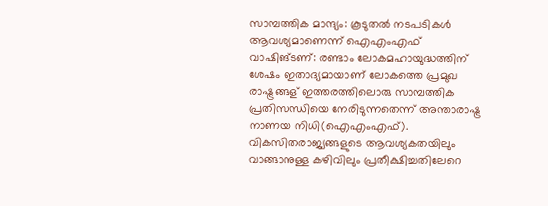സാമ്പത്തിക മാന്ദ്യം: കൂടുതല്‍ നടപടികള്‍ ആവശ്യമാണെന്ന്‌ ഐഎംഎഫ്‌
വാഷിങ്ടണ്: രണ്ടാം ലോകമഹായുദ്ധത്തിന് ശേഷം ഇതാദ്യമായാണ് ലോകത്തെ പ്രമുഖ രാഷ്ട്രങ്ങള് ഇത്തരത്തിലൊരു സാമ്പത്തിക പ്രതിസന്ധിയെ നേരിടുന്നതെന്ന് അന്താരാഷ്ട്ര നാണയ നിധി(ഐഎംഎഫ്).
വികസിതരാജ്യങ്ങളുടെ ആവശ്യകതയിലും വാങ്ങാനുള്ള കഴിവിലും പ്രതീക്ഷിച്ചതിലേറെ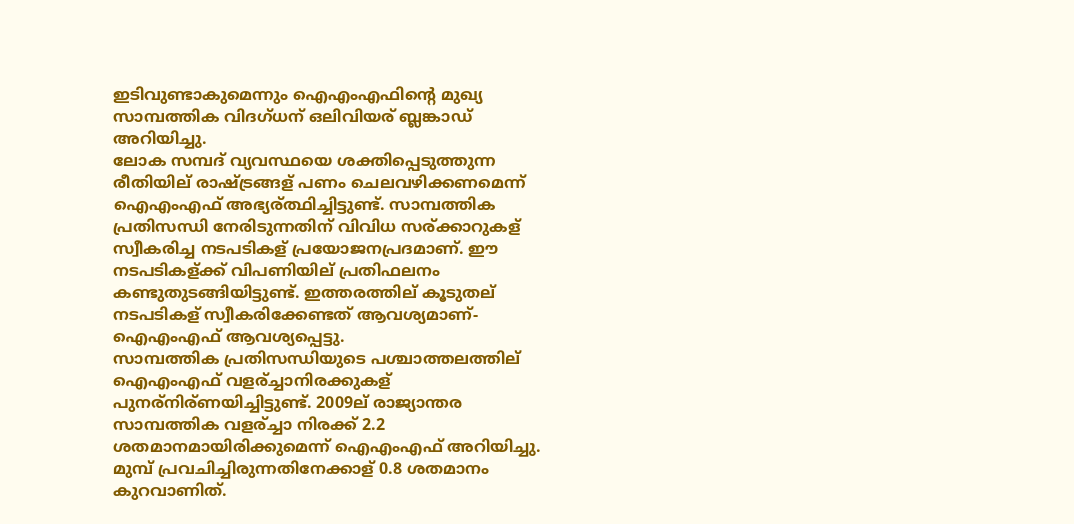ഇടിവുണ്ടാകുമെന്നും ഐഎംഎഫിന്റെ മുഖ്യ സാമ്പത്തിക വിദഗ്ധന് ഒലിവിയര് ബ്ലങ്കാഡ് അറിയിച്ചു.
ലോക സമ്പദ് വ്യവസ്ഥയെ ശക്തിപ്പെടുത്തുന്ന രീതിയില് രാഷ്ട്രങ്ങള് പണം ചെലവഴിക്കണമെന്ന് ഐഎംഎഫ് അഭ്യര്ത്ഥിച്ചിട്ടുണ്ട്. സാമ്പത്തിക പ്രതിസന്ധി നേരിടുന്നതിന് വിവിധ സര്ക്കാറുകള് സ്വീകരിച്ച നടപടികള് പ്രയോജനപ്രദമാണ്. ഈ നടപടികള്ക്ക് വിപണിയില് പ്രതിഫലനം കണ്ടുതുടങ്ങിയിട്ടുണ്ട്. ഇത്തരത്തില് കൂടുതല് നടപടികള് സ്വീകരിക്കേണ്ടത് ആവശ്യമാണ്- ഐഎംഎഫ് ആവശ്യപ്പെട്ടു.
സാമ്പത്തിക പ്രതിസന്ധിയുടെ പശ്ചാത്തലത്തില് ഐഎംഎഫ് വളര്ച്ചാനിരക്കുകള് പുനര്നിര്ണയിച്ചിട്ടുണ്ട്. 2009ല് രാജ്യാന്തര സാമ്പത്തിക വളര്ച്ചാ നിരക്ക് 2.2 ശതമാനമായിരിക്കുമെന്ന് ഐഎംഎഫ് അറിയിച്ചു. മുമ്പ് പ്രവചിച്ചിരുന്നതിനേക്കാള് 0.8 ശതമാനം കുറവാണിത്.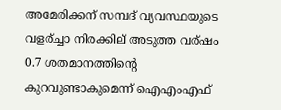അമേരിക്കന് സമ്പദ് വ്യവസ്ഥയുടെ വളര്ച്ചാ നിരക്കില് അടുത്ത വര്ഷം 0.7 ശതമാനത്തിന്റെ കുറവുണ്ടാകുമെന്ന് ഐഎംഎഫ്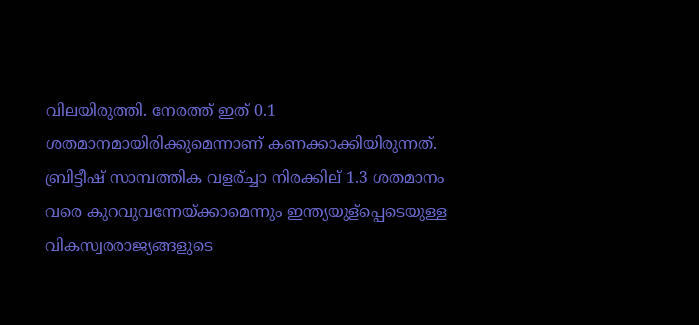വിലയിരുത്തി. നേരത്ത് ഇത് 0.1 ശതമാനമായിരിക്കുമെന്നാണ് കണക്കാക്കിയിരുന്നത്.
ബ്രിട്ടീഷ് സാമ്പത്തിക വളര്ച്ചാ നിരക്കില് 1.3 ശതമാനം വരെ കുറവുവന്നേയ്ക്കാമെന്നും ഇന്ത്യയുള്പ്പെടെയുള്ള വികസ്വരരാജ്യങ്ങളുടെ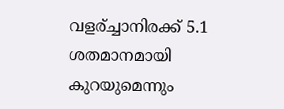വളര്ച്ചാനിരക്ക് 5.1 ശതമാനമായി കുറയുമെന്നും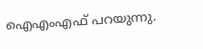ഐഎംഎഫ് പറയുന്നു.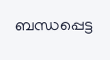ബന്ധപ്പെട്ട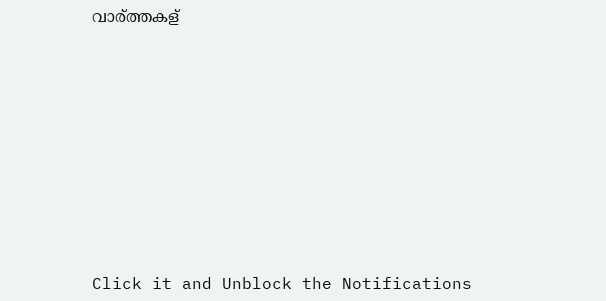വാര്ത്തകള്












Click it and Unblock the Notifications